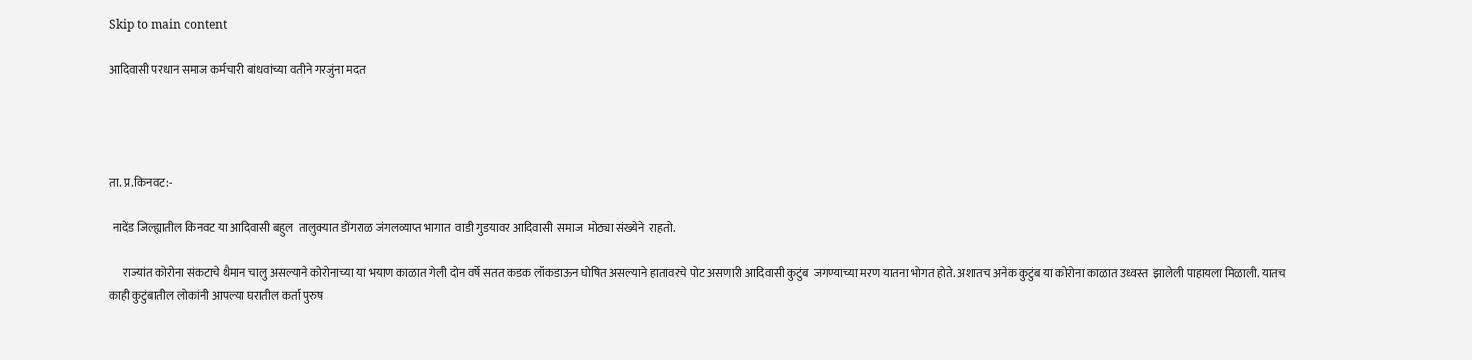Skip to main content

आदिवासी परधान समाज कर्मचारी बांधवांच्या वतीने गरजुंना मदत




ता. प्र.किनवट:-

 नादेंड जिल्ह्यातील किनवट या आदिवासी बहुल  तालुक्यात डोंगराळ जंगलव्याप्त भागात  वाडी गुडयावर आदिवासी  समाज  मोठ्या संख्येने  राहतो.

      राज्यांत कोरोना संकटाचे थैमान चालु असल्याने कोरोनाच्या या भयाण काळात गेली दोन वर्षे सतत कडक लॉकडाऊन घोषित असल्याने हातावरचे पोट असणारी आदिवासी कुटुंब  जगण्याच्या मरण यातना भोगत होते. अशातच अनेक कुटुंब या कोरोना काळात उध्वस्त  झालेली पाहायला मिळाली. यातच काही कुटुंबातील लोकांनी आपल्या घरातील कर्ता पुरुष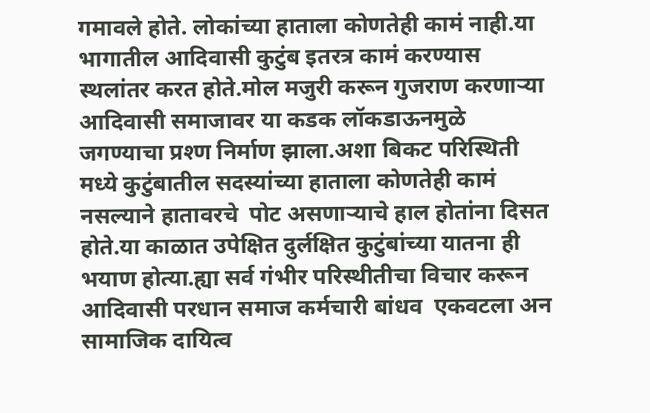गमावले होते. लोकांच्या हाताला कोणतेही कामं नाही.या भागातील आदिवासी कुटुंब इतरत्र कामं करण्यास स्थलांतर करत होते.मोल मजुरी करून गुजराण करणाऱ्या आदिवासी समाजावर या कडक लॉकडाऊनमुळे जगण्याचा प्रश्ण निर्माण झाला.अशा बिकट परिस्थिती  मध्ये कुटुंबातील सदस्यांच्या हाताला कोणतेही कामं नसल्याने हातावरचे  पोट असणाऱ्याचे हाल होतांना दिसत होते.या काळात उपेक्षित दुर्लक्षित कुटुंबांच्या यातना ही भयाण होत्या.ह्या सर्व गंभीर परिस्थीतीचा विचार करून आदिवासी परधान समाज कर्मचारी बांधव  एकवटला अन सामाजिक दायित्व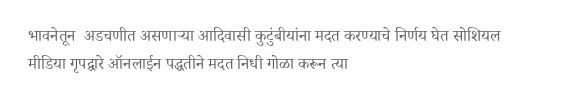भावनेतून  अडचणीत असणाऱ्या आदिवासी कुटुंबीयांना मदत करण्याचे निर्णय घेत सोशियल मीडिया गृपद्वारे ऑनलाईन पद्धतीने मदत निधी गोळा करून त्या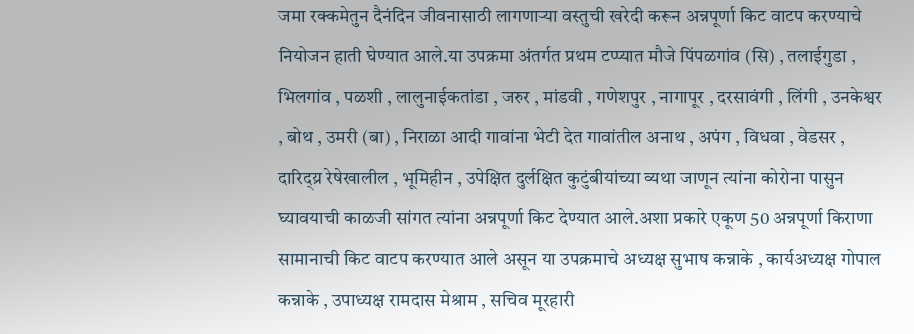जमा रक्कमेतुन दैनंदिन जीवनासाठी लागणाऱ्या वस्तुची खरेदी करून अन्नपूर्णा किट वाटप करण्याचे नियोजन हाती घेण्यात आले.या उपक्रमा अंतर्गत प्रथम टप्प्यात मौजे पिंपळगांव (सि) , तलाईगुडा , भिलगांव , पळशी , लालुनाईकतांडा , जरुर , मांडवी , गणेशपुर , नागापूर , दरसावंगी , लिंगी , उनकेश्वर , बोथ , उमरी (बा) , निराळा आदी गावांना भेटी देत गावांतील अनाथ , अपंग , विधवा , वेडसर , दारिद्य्र रेषेखालील , भूमिहीन , उपेक्षित दुर्लक्षित कुटुंबीयांच्या व्यथा जाणून त्यांना कोरोना पासुन घ्यावयाची काळजी सांगत त्यांना अन्नपूर्णा किट देण्यात आले.अशा प्रकारे एकूण 50 अन्नपूर्णा किराणा सामानाची किट वाटप करण्यात आले असून या उपक्रमाचे अध्यक्ष सुभाष कन्नाके , कार्यअध्यक्ष गोपाल कन्नाके , उपाध्यक्ष रामदास मेश्राम , सचिव मूरहारी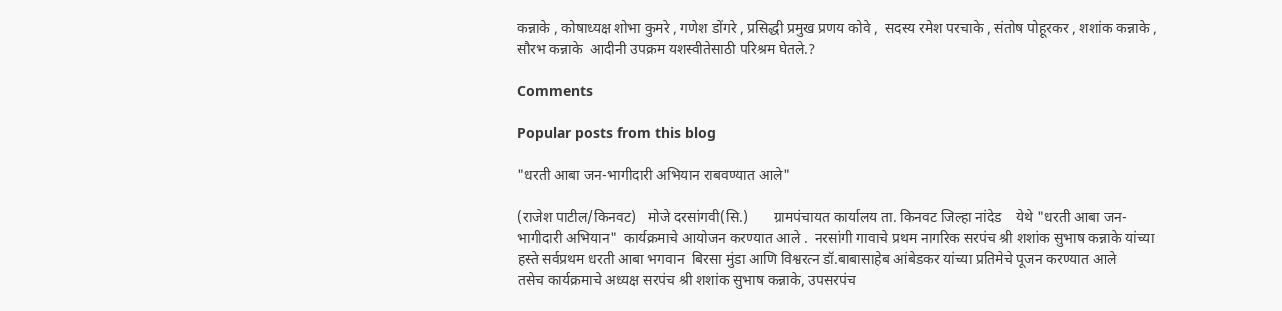कन्नाके , कोषाध्यक्ष शोभा कुमरे , गणेश डोंगरे , प्रसिद्धी प्रमुख प्रणय कोवे ,  सदस्य रमेश परचाके , संतोष पोहूरकर , शशांक कन्नाके , सौरभ कन्नाके  आदीनी उपक्रम यशस्वीतेसाठी परिश्रम घेतले.?

Comments

Popular posts from this blog

"धरती आबा जन-भागीदारी अभियान राबवण्यात आले"

(राजेश पाटील/किनवट)   मोजे दरसांगवी(सि.)       ग्रामपंचायत कार्यालय ता. किनवट जिल्हा नांदेड    येथे "धरती आबा जन-भागीदारी अभियान"  कार्यक्रमाचे आयोजन करण्यात आले .  नरसांगी गावाचे प्रथम नागरिक सरपंच श्री शशांक सुभाष कन्नाके यांच्या हस्ते सर्वप्रथम धरती आबा भगवान  बिरसा मुंडा आणि विश्वरत्न डॉ.बाबासाहेब आंबेडकर यांच्या प्रतिमेचे पूजन करण्यात आले    तसेच कार्यक्रमाचे अध्यक्ष सरपंच श्री शशांक सुभाष कन्नाके, उपसरपंच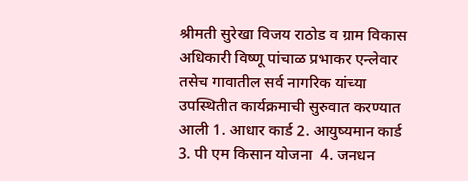श्रीमती सुरेखा विजय राठोड व ग्राम विकास अधिकारी विष्णू पांचाळ प्रभाकर एन्लेवार तसेच गावातील सर्व नागरिक यांच्या उपस्थितीत कार्यक्रमाची सुरुवात करण्यात आली 1. आधार कार्ड 2. आयुष्यमान कार्ड  3. पी एम किसान योजना  4. जनधन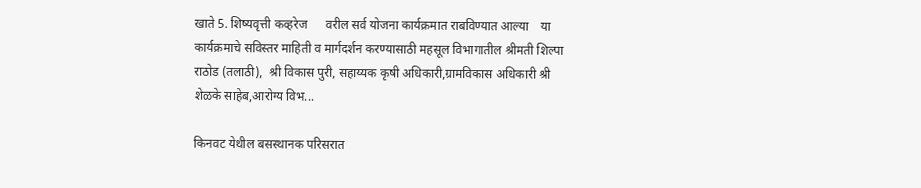खाते 5. शिष्यवृत्ती कव्हरेज      वरील सर्व योजना कार्यक्रमात राबविण्यात आल्या    या कार्यक्रमाचे सविस्तर माहिती व मार्गदर्शन करण्यासाठी महसूल विभागातील श्रीमती शिल्पा राठोड (तलाठी),  श्री विकास पुरी, सहाय्यक कृषी अधिकारी,ग्रामविकास अधिकारी श्री शेळके साहेब,आरोग्य विभ...

किनवट येथील बसस्थानक परिसरात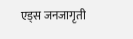एड्स जनजागृती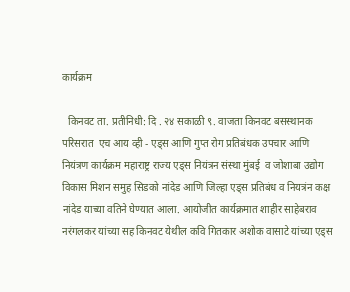कार्यक्रम

  किनवट ता. प्रतीनिधी: दि . २४ सकाळी ९. वाजता किनवट बसस्थानक परिसरात  एच आय व्ही - एड्स आणि गुप्त रोग प्रतिबंधक उपचार आणि नियंत्रण कार्यक्रम महाराष्ट्र राज्य एड्स नियंत्रन संस्था मुंबई  व जोशाबा उद्योग विकास मिशन समुह सिडको नांदेड आणि जिल्हा एड्स प्रतिबंध व नियत्रंन कक्ष नांदेड याच्या वतिने घेण्यात आला. आयोजीत कार्यक्रमात शाहीर साहेबराव नरंगलकर यांच्या सह किनवट येथील कवि गितकार अशोक वासाटे यांच्या एड्स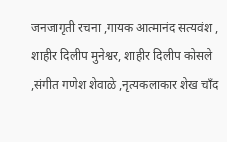जनजागृती रचना ,गायक आत्मानंद सत्यवंश , शाहीर दिलीप मुनेश्वर, शाहीर दिलीप कोसले ,संगीत गणेश शेवाळे ,नृत्यकलाकार शेख चाँद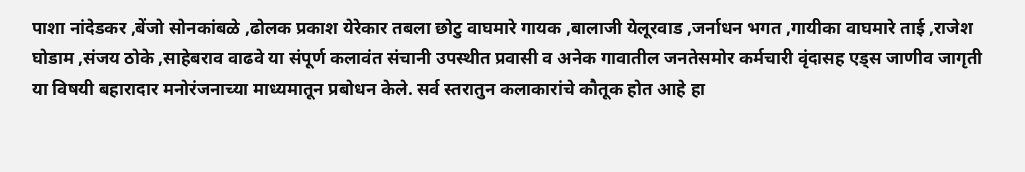पाशा नांदेडकर ,बेंजो सोनकांबळे ,ढोलक प्रकाश येरेकार तबला छोटु वाघमारे गायक ,बालाजी येलूरवाड ,जर्नाधन भगत ,गायीका वाघमारे ताई ,राजेश घोडाम ,संजय ठोके ,साहेबराव वाढवे या संपूर्ण कलावंत संचानी उपस्थीत प्रवासी व अनेक गावातील जनतेसमोर कर्मचारी वृंदासह एड्स जाणीव जागृती या विषयी बहारादार मनोरंजनाच्या माध्यमातून प्रबोधन केले. सर्व स्तरातुन कलाकारांचे कौतूक होत आहे हा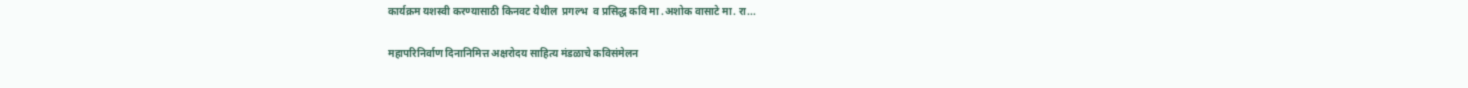कार्यक्रम यशस्वी करण्यासाठी किनवट येथील  प्रगल्भ  व प्रसिद्ध कवि मा .अशोक वासाटे मा. रा...

महापरिनिर्वाण दिनानिमित्त अक्षरोदय साहित्य मंडळाचे कविसंमेलन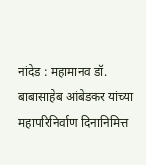नांदेड : महामानव डॉ. बाबासाहेब आंबेडकर यांच्या महापरिनिर्वाण दिनानिमित्त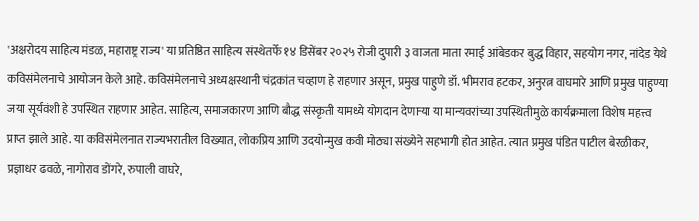'अक्षरोदय साहित्य मंडळ, महाराष्ट्र राज्य' या प्रतिष्ठित साहित्य संस्थेतर्फे १४ डिसेंबर २०२५ रोजी दुपारी ३ वाजता माता रमाई आंबेडकर बुद्ध विहार, सहयोग नगर, नांदेड येथे कविसंमेलनाचे आयोजन केले आहे. कविसंमेलनाचे अध्यक्षस्थानी चंद्रकांत चव्हाण हे राहणार असून, प्रमुख पाहुणे डॉ. भीमराव हटकर, अनुरत्न वाघमारे आणि प्रमुख पाहुण्या जया सूर्यवंशी हे उपस्थित राहणार आहेत. साहित्य, समाजकारण आणि बौद्ध संस्कृती यामध्ये योगदान देणाऱ्या या मान्यवरांच्या उपस्थितीमुळे कार्यक्रमाला विशेष महत्त्व प्राप्त झाले आहे. या कविसंमेलनात राज्यभरातील विख्यात, लोकप्रिय आणि उदयोन्मुख कवी मोठ्या संख्येने सहभागी होत आहेत. त्यात प्रमुख पंडित पाटील बेरळीकर, प्रज्ञाधर ढवळे, नागोराव डोंगरे, रुपाली वाघरे,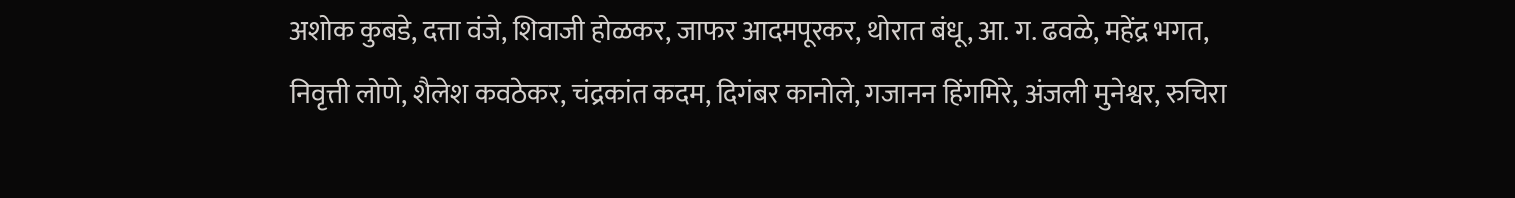अशोक कुबडे, दत्ता वंजे, शिवाजी होळकर, जाफर आदमपूरकर, थोरात बंधू, आ. ग. ढवळे, महेंद्र भगत, निवृत्ती लोणे, शैलेश कवठेकर, चंद्रकांत कदम, दिगंबर कानोले, गजानन हिंगमिरे, अंजली मुनेश्वर, रुचिरा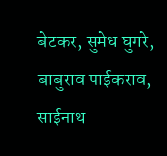बेटकर, सुमेध घुगरे, बाबुराव पाईकराव, साईनाथ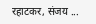रहाटकर, संजय ...